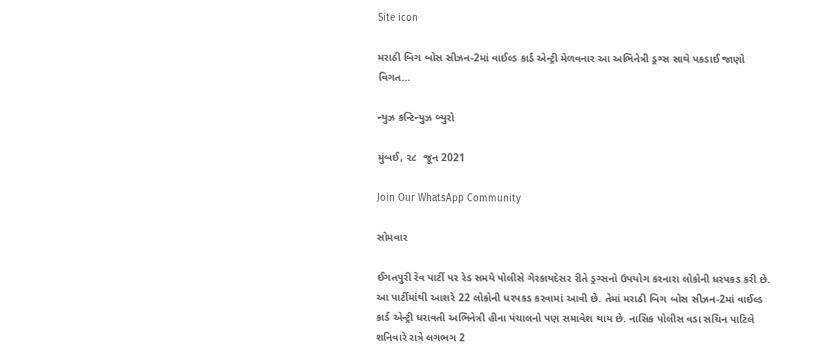Site icon

મરાઠી બિગ બોસ સીઝન-2માં વાઈલ્ડ કાર્ડ એન્ટ્રી મેળવનાર આ અભિનેત્રી ડ્રગ્સ સાથે પકડાઈ જાણો વિગત…

ન્યુઝ કન્ટિન્યુઝ બ્યુરો

મુંબઈ, ૨૮  જૂન 2021

Join Our WhatsApp Community

સોમવાર

ઈગતપુરી રેવ પાર્ટી પર રેડ સમયે પોલીસે ગેરકાયદેસર રીતે ડ્રગ્સનો ઉપયોગ કરનારા લોકોની ધરપકડ કરી છે. આ પાર્ટીમાંથી આશરે 22 લોકોની ધરપકડ કરવામાં આવી છે. તેમાં મરાઠી બિગ બોસ સીઝન-2માં વાઈલ્ડ કાર્ડ એન્ટ્રી ધરાવતી અભિનેત્રી હીના પંચાલનો પણ સમાવેશ થાય છે. નાસિક પોલીસ વડા સચિન પાટિલે શનિવારે રાત્રે લગભગ 2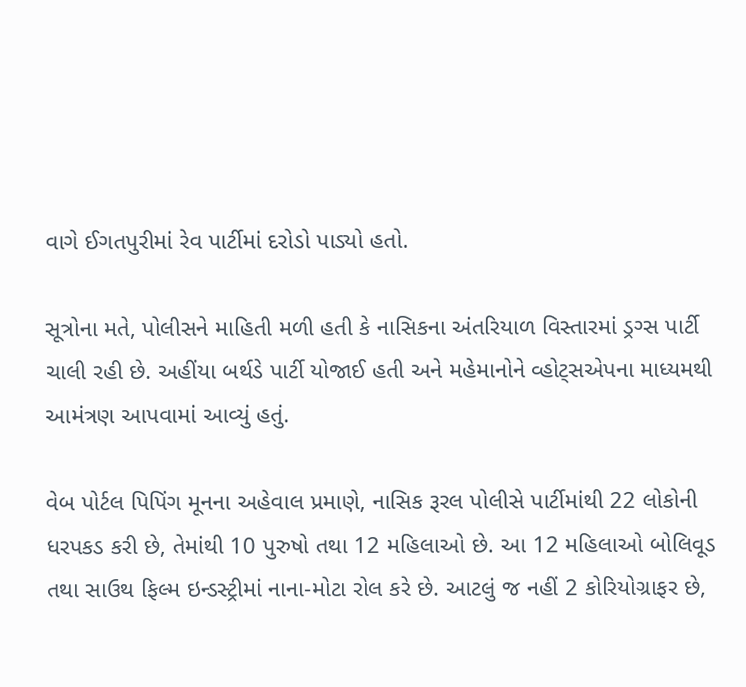વાગે ઈગતપુરીમાં રેવ પાર્ટીમાં દરોડો પાડ્યો હતો.

સૂત્રોના મતે, પોલીસને માહિતી મળી હતી કે નાસિકના અંતરિયાળ વિસ્તારમાં ડ્રગ્સ પાર્ટી ચાલી રહી છે. અહીંયા બર્થડે પાર્ટી યોજાઈ હતી અને મહેમાનોને વ્હોટ્સએપના માધ્યમથી આમંત્રણ આપવામાં આવ્યું હતું.

વેબ પોર્ટલ પિપિંગ મૂનના અહેવાલ પ્રમાણે, નાસિક રૂરલ પોલીસે પાર્ટીમાંથી 22 લોકોની ધરપકડ કરી છે, તેમાંથી 10 પુરુષો તથા 12 મહિલાઓ છે. આ 12 મહિલાઓ બોલિવૂડ તથા સાઉથ ફિલ્મ ઇન્ડસ્ટ્રીમાં નાના-મોટા રોલ કરે છે. આટલું જ નહીં 2 કોરિયોગ્રાફર છે,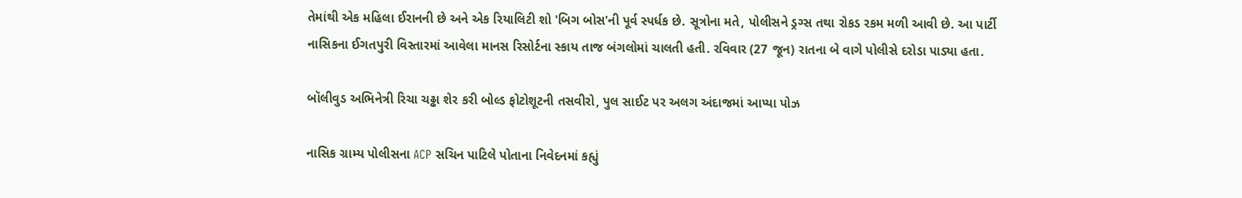તેમાંથી એક મહિલા ઈરાનની છે અને એક રિયાલિટી શો 'બિગ બોસ'ની પૂર્વ સ્પર્ધક છે. સૂત્રોના મતે, પોલીસને ડ્રગ્સ તથા રોકડ રકમ મળી આવી છે. આ પાર્ટી નાસિકના ઈગતપુરી વિસ્તારમાં આવેલા માનસ રિસોર્ટના સ્કાય તાજ બંગલોમાં ચાલતી હતી. રવિવાર (27 જૂન) રાતના બે વાગે પોલીસે દરોડા પાડ્યા હતા.

બૉલીવુડ અભિનેત્રી રિચા ચઢ્ઢા શેર કરી બોલ્ડ ફોટોશૂટની તસવીરો, પુલ સાઈટ પર અલગ અંદાજમાં આપ્યા પોઝ

નાસિક ગ્રામ્ય પોલીસના ACP સચિન પાટિલે પોતાના નિવેદનમાં કહ્યું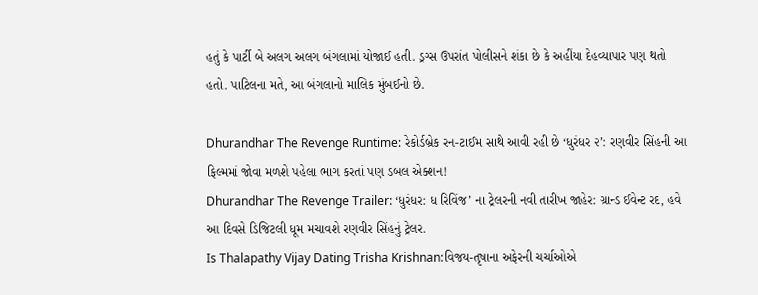હતું કે પાર્ટી બે અલગ અલગ બંગલામાં યોજાઈ હતી. ડ્રગ્સ ઉપરાંત પોલીસને શંકા છે કે અહીંયા દેહવ્યાપાર પણ થતો હતો. પાટિલના મતે, આ બંગલાનો માલિક મુંબઈનો છે.

Dhurandhar The Revenge Runtime: રેકોર્ડબ્રેક રન-ટાઈમ સાથે આવી રહી છે ‘ધુરંધર ૨’: રણવીર સિંહની આ ફિલ્મમાં જોવા મળશે પહેલા ભાગ કરતાં પણ ડબલ એક્શન!
Dhurandhar The Revenge Trailer: ‘ધુરંધર: ધ રિવિંજ’ ના ટ્રેલરની નવી તારીખ જાહેર: ગ્રાન્ડ ઈવેન્ટ રદ, હવે આ દિવસે ડિજિટલી ધૂમ મચાવશે રણવીર સિંહનું ટ્રેલર.
Is Thalapathy Vijay Dating Trisha Krishnan:વિજય-તૃષાના અફેરની ચર્ચાઓએ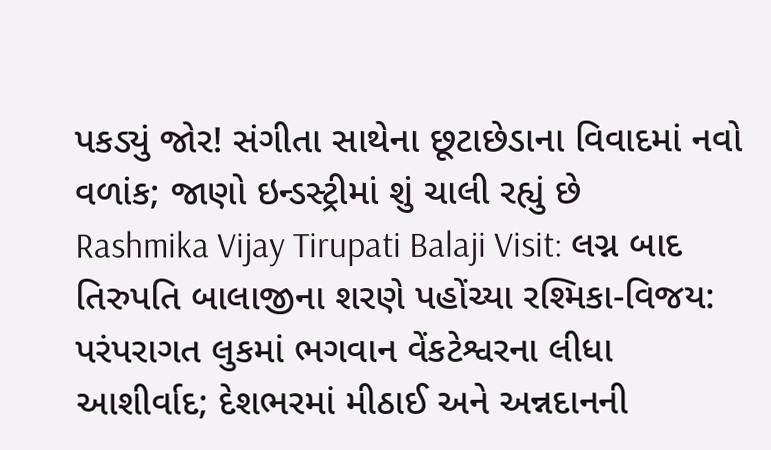પકડ્યું જોર! સંગીતા સાથેના છૂટાછેડાના વિવાદમાં નવો વળાંક; જાણો ઇન્ડસ્ટ્રીમાં શું ચાલી રહ્યું છે
Rashmika Vijay Tirupati Balaji Visit: લગ્ન બાદ તિરુપતિ બાલાજીના શરણે પહોંચ્યા રશ્મિકા-વિજય: પરંપરાગત લુકમાં ભગવાન વેંકટેશ્વરના લીધા આશીર્વાદ; દેશભરમાં મીઠાઈ અને અન્નદાનની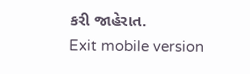કરી જાહેરાત.
Exit mobile version